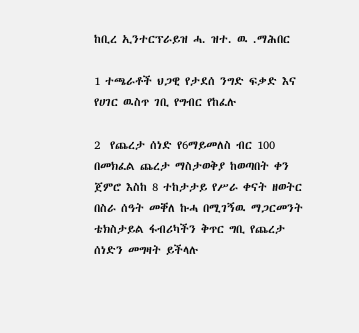ከቢረ ኢንተርፕራይዝ ሓ. ዝተ. ዉ .ማሕበር

1 ተጫራቶች ህጋዊ የታደሰ ንግድ ፍቃድ እና የሀገር ዉስጥ ገቢ የግብር የከፈሉ

2  የጨረታ ሰነድ የ6ማይመለስ ብር 100 በመክፈል ጨረታ ማስታወቅያ ከወጣበት ቀን ጀምሮ እስከ 8 ተከታታይ የሥራ ቀናት ዘወትር በስራ ሰዓት መቐለ ኩሓ በሚገኝዉ ማጋርመንት ቴክስታይል ፋብሪካችን ቅጥር ግቢ የጨረታ ሰነድን መግዛት ይችላሉ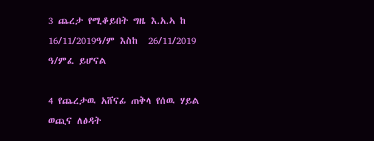3 ጨረታ የሚቆይበት ግዜ እ.አ.ኣ ከ 16/11/2019ዓ/ም እስከ  26/11/2019 ዓ/ምፈ ይሆናል

4 የጨረታዉ አሸናፊ ጠቅላ የሰዉ ሃይል ወጪና ለፅዳት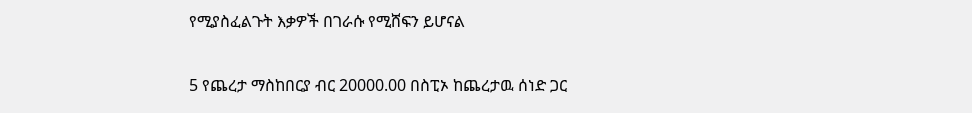የሚያስፈልጉት እቃዎች በገራሱ የሚሸፍን ይሆናል

5 የጨረታ ማስከበርያ ብር 20000.00 በስፒኦ ከጨረታዉ ሰነድ ጋር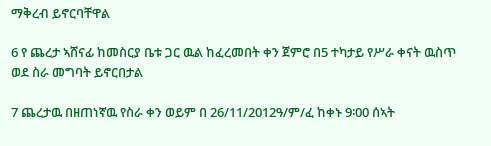ማቅረብ ይኖርባቸዋል

6 የ ጨረታ ኣሸናፊ ከመስርያ ቤቱ ጋር ዉል ከፈረመበት ቀን ጀምሮ በ5 ተካታይ የሥራ ቀናት ዉስጥ ወደ ስራ መግባት ይኖርበታል

7 ጨረታዉ በዘጠነኛዉ የስራ ቀን ወይም በ 26/11/2012ዓ/ም/ፈ ከቀኑ 9፡00 ሰኣት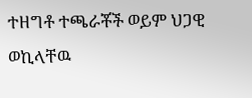ተዘግቶ ተጫራቾች ወይም ህጋዊ ወኪላቸዉ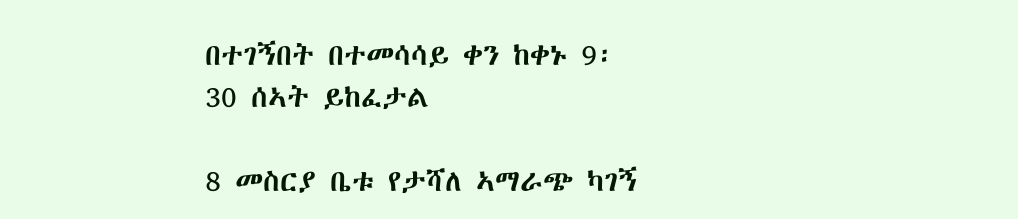በተገኝበት በተመሳሳይ ቀን ከቀኑ 9፡30 ሰኣት ይከፈታል

8 መስርያ ቤቱ የታሻለ ኣማራጭ ካገኝ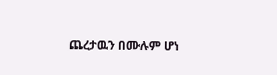ጨረታዉን በሙሉም ሆነ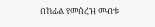በከፊል የመሰረዝ መብቱ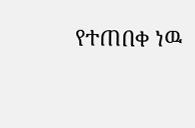የተጠበቀ ነዉ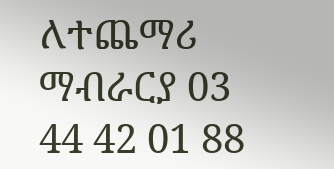ለተጨማሪ ማብራርያ 03 44 42 01 88